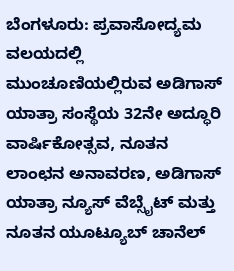ಬೆಂಗಳೂರು: ಪ್ರವಾಸೋದ್ಯಮ ವಲಯದಲ್ಲಿ ಮುಂಚೂಣಿಯಲ್ಲಿರುವ ಅಡಿಗಾಸ್ ಯಾತ್ರಾ ಸಂಸ್ಥೆಯ 32ನೇ ಅದ್ಧೂರಿ ವಾರ್ಷಿಕೋತ್ಸವ, ನೂತನ ಲಾಂಛನ ಅನಾವರಣ, ಅಡಿಗಾಸ್ ಯಾತ್ರಾ ನ್ಯೂಸ್ ವೆಬ್ಸೈಟ್ ಮತ್ತು ನೂತನ ಯೂಟ್ಯೂಬ್ ಚಾನೆಲ್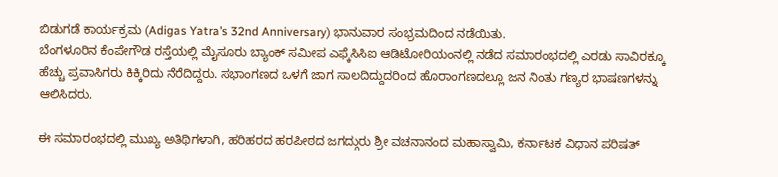ಬಿಡುಗಡೆ ಕಾರ್ಯಕ್ರಮ (Adigas Yatra’s 32nd Anniversary) ಭಾನುವಾರ ಸಂಭ್ರಮದಿಂದ ನಡೆಯಿತು.
ಬೆಂಗಳೂರಿನ ಕೆಂಪೇಗೌಡ ರಸ್ತೆಯಲ್ಲಿ ಮೈಸೂರು ಬ್ಯಾಂಕ್ ಸಮೀಪ ಎಫ್ಕೆಸಿಸಿಐ ಆಡಿಟೋರಿಯಂನಲ್ಲಿ ನಡೆದ ಸಮಾರಂಭದಲ್ಲಿ ಎರಡು ಸಾವಿರಕ್ಕೂ ಹೆಚ್ಚು ಪ್ರವಾಸಿಗರು ಕಿಕ್ಕಿರಿದು ನೆರೆದಿದ್ದರು. ಸಭಾಂಗಣದ ಒಳಗೆ ಜಾಗ ಸಾಲದಿದ್ದುದರಿಂದ ಹೊರಾಂಗಣದಲ್ಲೂ ಜನ ನಿಂತು ಗಣ್ಯರ ಭಾಷಣಗಳನ್ನು ಆಲಿಸಿದರು.

ಈ ಸಮಾರಂಭದಲ್ಲಿ ಮುಖ್ಯ ಅತಿಥಿಗಳಾಗಿ, ಹರಿಹರದ ಹರಪೀಠದ ಜಗದ್ಗುರು ಶ್ರೀ ವಚನಾನಂದ ಮಹಾಸ್ವಾಮಿ, ಕರ್ನಾಟಕ ವಿಧಾನ ಪರಿಷತ್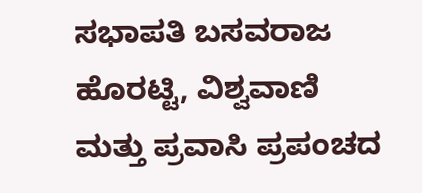ಸಭಾಪತಿ ಬಸವರಾಜ ಹೊರಟ್ಟಿ, ವಿಶ್ವವಾಣಿ ಮತ್ತು ಪ್ರವಾಸಿ ಪ್ರಪಂಚದ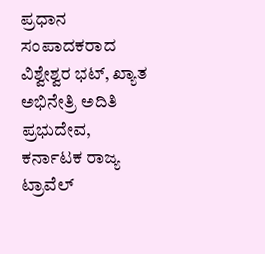ಪ್ರಧಾನ ಸಂಪಾದಕರಾದ ವಿಶ್ವೇಶ್ವರ ಭಟ್, ಖ್ಯಾತ ಅಭಿನೇತ್ರಿ ಅದಿತಿ ಪ್ರಭುದೇವ, ಕರ್ನಾಟಕ ರಾಜ್ಯ ಟ್ರಾವೆಲ್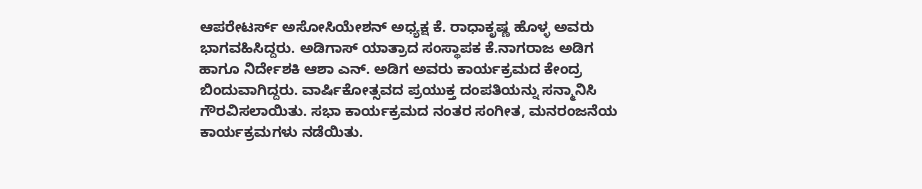ಆಪರೇಟರ್ಸ್ ಅಸೋಸಿಯೇಶನ್ ಅಧ್ಯಕ್ಷ ಕೆ. ರಾಧಾಕೃಷ್ಣ ಹೊಳ್ಳ ಅವರು ಭಾಗವಹಿಸಿದ್ದರು. ಅಡಿಗಾಸ್ ಯಾತ್ರಾದ ಸಂಸ್ಥಾಪಕ ಕೆ.ನಾಗರಾಜ ಅಡಿಗ ಹಾಗೂ ನಿರ್ದೇಶಕಿ ಆಶಾ ಎನ್. ಅಡಿಗ ಅವರು ಕಾರ್ಯಕ್ರಮದ ಕೇಂದ್ರ ಬಿಂದುವಾಗಿದ್ದರು. ವಾರ್ಷಿಕೋತ್ಸವದ ಪ್ರಯುಕ್ತ ದಂಪತಿಯನ್ನು ಸನ್ಮಾನಿಸಿ ಗೌರವಿಸಲಾಯಿತು. ಸಭಾ ಕಾರ್ಯಕ್ರಮದ ನಂತರ ಸಂಗೀತ, ಮನರಂಜನೆಯ ಕಾರ್ಯಕ್ರಮಗಳು ನಡೆಯಿತು.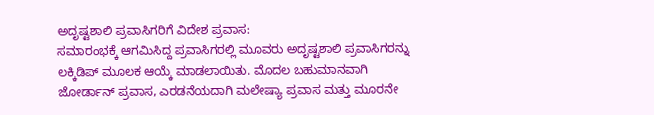ಅದೃಷ್ಟಶಾಲಿ ಪ್ರವಾಸಿಗರಿಗೆ ವಿದೇಶ ಪ್ರವಾಸ:
ಸಮಾರಂಭಕ್ಕೆ ಆಗಮಿಸಿದ್ದ ಪ್ರವಾಸಿಗರಲ್ಲಿ ಮೂವರು ಅದೃಷ್ಟಶಾಲಿ ಪ್ರವಾಸಿಗರನ್ನು ಲಕ್ಕಿಡಿಪ್ ಮೂಲಕ ಆಯ್ಕೆ ಮಾಡಲಾಯಿತು. ಮೊದಲ ಬಹುಮಾನವಾಗಿ ಜೋರ್ಡಾನ್ ಪ್ರವಾಸ, ಎರಡನೆಯದಾಗಿ ಮಲೇಷ್ಯಾ ಪ್ರವಾಸ ಮತ್ತು ಮೂರನೇ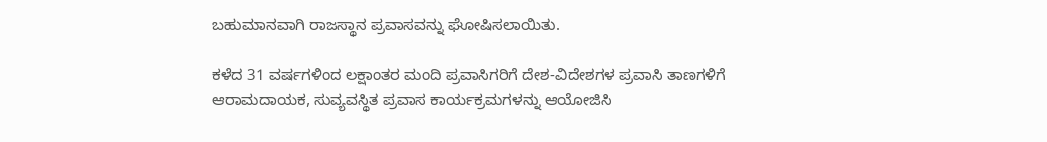ಬಹುಮಾನವಾಗಿ ರಾಜಸ್ಥಾನ ಪ್ರವಾಸವನ್ನು ಘೋಷಿಸಲಾಯಿತು.

ಕಳೆದ 31 ವರ್ಷಗಳಿಂದ ಲಕ್ಷಾಂತರ ಮಂದಿ ಪ್ರವಾಸಿಗರಿಗೆ ದೇಶ-ವಿದೇಶಗಳ ಪ್ರವಾಸಿ ತಾಣಗಳಿಗೆ ಆರಾಮದಾಯಕ, ಸುವ್ಯವಸ್ಥಿತ ಪ್ರವಾಸ ಕಾರ್ಯಕ್ರಮಗಳನ್ನು ಆಯೋಜಿಸಿ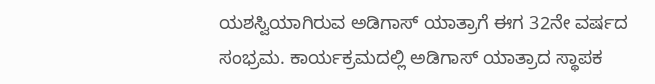ಯಶಸ್ವಿಯಾಗಿರುವ ಅಡಿಗಾಸ್ ಯಾತ್ರಾಗೆ ಈಗ 32ನೇ ವರ್ಷದ ಸಂಭ್ರಮ. ಕಾರ್ಯಕ್ರಮದಲ್ಲಿ ಅಡಿಗಾಸ್ ಯಾತ್ರಾದ ಸ್ಥಾಪಕ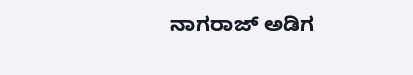ನಾಗರಾಜ್ ಅಡಿಗ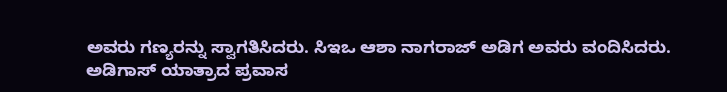ಅವರು ಗಣ್ಯರನ್ನು ಸ್ವಾಗತಿಸಿದರು. ಸಿಇಒ ಆಶಾ ನಾಗರಾಜ್ ಅಡಿಗ ಅವರು ವಂದಿಸಿದರು.
ಅಡಿಗಾಸ್ ಯಾತ್ರಾದ ಪ್ರವಾಸ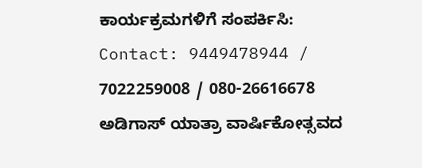ಕಾರ್ಯಕ್ರಮಗಳಿಗೆ ಸಂಪರ್ಕಿಸಿ: Contact: 9449478944 / 7022259008 / 080-26616678
ಅಡಿಗಾಸ್ ಯಾತ್ರಾ ವಾರ್ಷಿಕೋತ್ಸವದ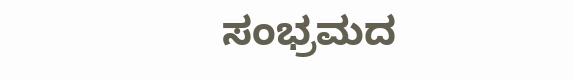ಸಂಭ್ರಮದ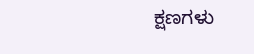ಕ್ಷಣಗಳು